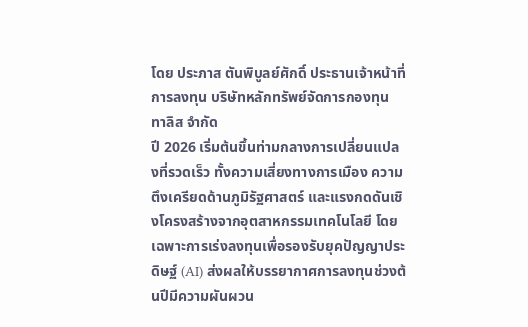โดย ประภาส ตันพิบูลย์ศักดิ์ ประธานเจ้าหน้าที่การลงทุน บริษัทหลักทรัพย์จัดการกองทุน ทาลิส จำกัด
ปี 2026 เริ่มต้นขึ้นท่ามกลางการเปลี่ยนแปลงที่รวดเร็ว ทั้งความเสี่ยงทางการเมือง ความตึงเครียดด้านภูมิรัฐศาสตร์ และแรงกดดันเชิงโครงสร้างจากอุตสาหกรรมเทคโนโลยี โดยเฉพาะการเร่งลงทุนเพื่อรองรับยุคปัญญาประดิษฐ์ (AI) ส่งผลให้บรรยากาศการลงทุนช่วงต้นปีมีความผันผวน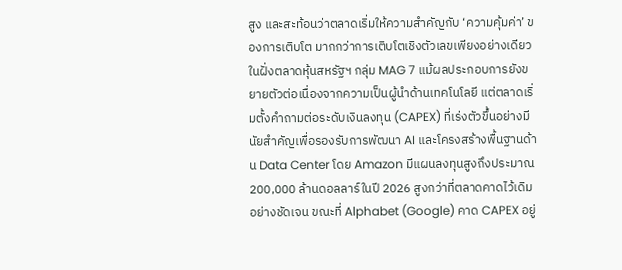สูง และสะท้อนว่าตลาดเริ่มให้ความสำคัญกับ ‘ความคุ้มค่า’ ของการเติบโต มากกว่าการเติบโตเชิงตัวเลขเพียงอย่างเดียว
ในฝั่งตลาดหุ้นสหรัฐฯ กลุ่ม MAG 7 แม้ผลประกอบการยังขยายตัวต่อเนื่องจากความเป็นผู้นำด้านเทคโนโลยี แต่ตลาดเริ่มตั้งคำถามต่อระดับเงินลงทุน (CAPEX) ที่เร่งตัวขึ้นอย่างมีนัยสำคัญเพื่อรองรับการพัฒนา AI และโครงสร้างพื้นฐานด้าน Data Center โดย Amazon มีแผนลงทุนสูงถึงประมาณ 200,000 ล้านดอลลาร์ในปี 2026 สูงกว่าที่ตลาดคาดไว้เดิมอย่างชัดเจน ขณะที่ Alphabet (Google) คาด CAPEX อยู่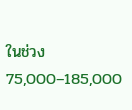ในช่วง 75,000–185,000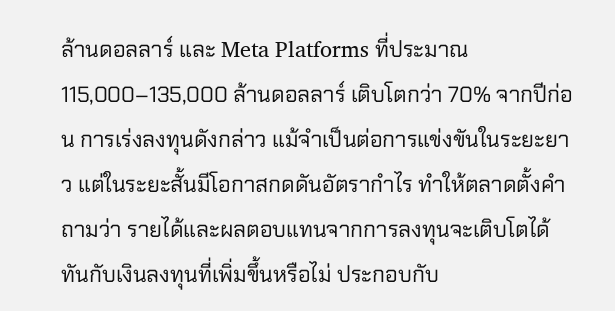ล้านดอลลาร์ และ Meta Platforms ที่ประมาณ 115,000–135,000 ล้านดอลลาร์ เติบโตกว่า 70% จากปีก่อน การเร่งลงทุนดังกล่าว แม้จำเป็นต่อการแข่งขันในระยะยาว แต่ในระยะสั้นมีโอกาสกดดันอัตรากำไร ทำให้ตลาดตั้งคำถามว่า รายได้และผลตอบแทนจากการลงทุนจะเติบโตได้ทันกับเงินลงทุนที่เพิ่มขึ้นหรือไม่ ประกอบกับ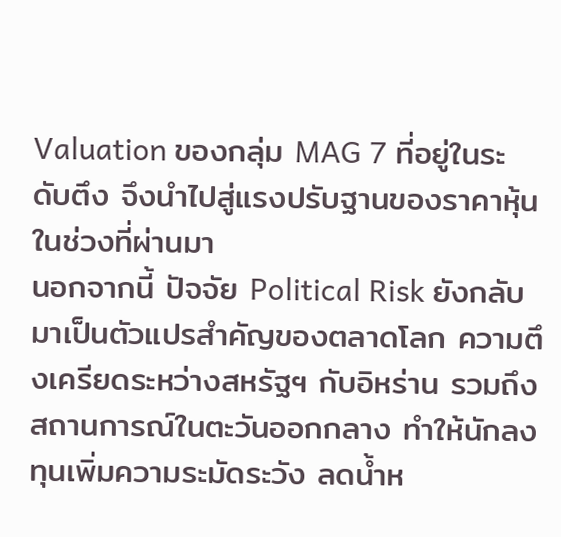Valuation ของกลุ่ม MAG 7 ที่อยู่ในระดับตึง จึงนำไปสู่แรงปรับฐานของราคาหุ้นในช่วงที่ผ่านมา
นอกจากนี้ ปัจจัย Political Risk ยังกลับมาเป็นตัวแปรสำคัญของตลาดโลก ความตึงเครียดระหว่างสหรัฐฯ กับอิหร่าน รวมถึงสถานการณ์ในตะวันออกกลาง ทำให้นักลงทุนเพิ่มความระมัดระวัง ลดน้ำห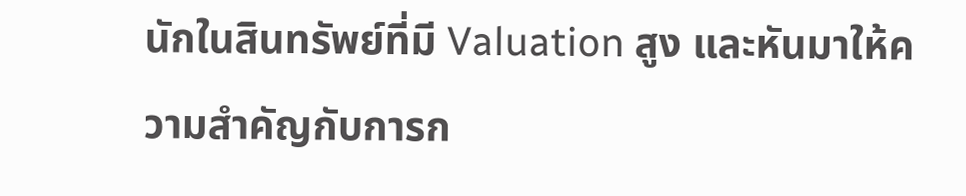นักในสินทรัพย์ที่มี Valuation สูง และหันมาให้ความสำคัญกับการก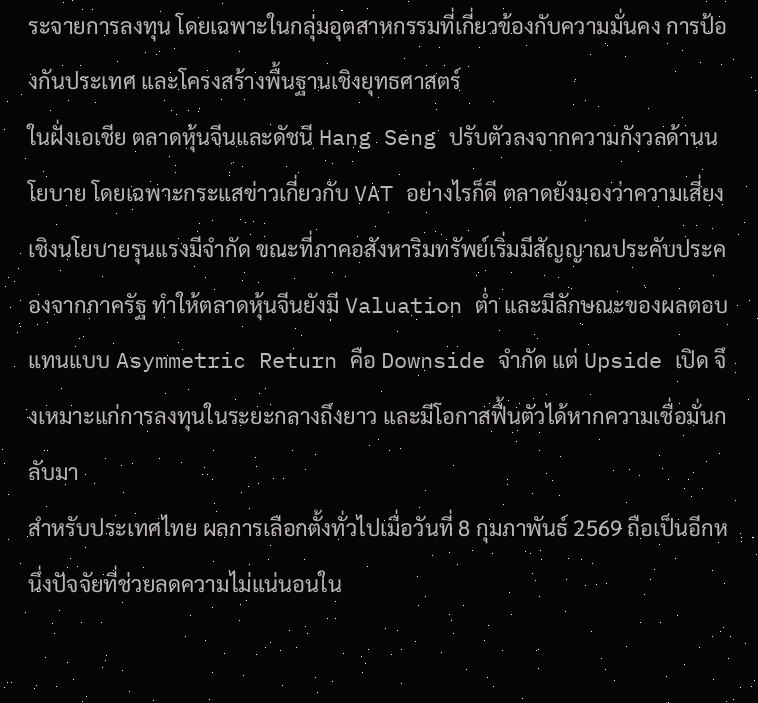ระจายการลงทุน โดยเฉพาะในกลุ่มอุตสาหกรรมที่เกี่ยวข้องกับความมั่นคง การป้องกันประเทศ และโครงสร้างพื้นฐานเชิงยุทธศาสตร์
ในฝั่งเอเชีย ตลาดหุ้นจีนและดัชนี Hang Seng ปรับตัวลงจากความกังวลด้านนโยบาย โดยเฉพาะกระแสข่าวเกี่ยวกับ VAT อย่างไรก็ดี ตลาดยังมองว่าความเสี่ยงเชิงนโยบายรุนแรงมีจำกัด ขณะที่ภาคอสังหาริมทรัพย์เริ่มมีสัญญาณประคับประคองจากภาครัฐ ทำให้ตลาดหุ้นจีนยังมี Valuation ต่ำ และมีลักษณะของผลตอบแทนแบบ Asymmetric Return คือ Downside จำกัด แต่ Upside เปิด จึงเหมาะแก่การลงทุนในระยะกลางถึงยาว และมีโอกาสฟื้นตัวได้หากความเชื่อมั่นกลับมา
สำหรับประเทศไทย ผลการเลือกตั้งทั่วไปเมื่อวันที่ 8 กุมภาพันธ์ 2569 ถือเป็นอีกหนึ่งปัจจัยที่ช่วยลดความไม่แน่นอนใน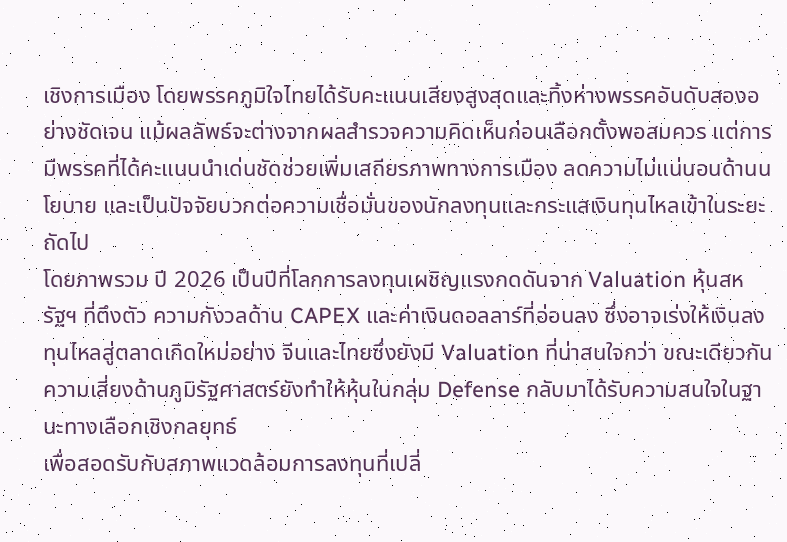เชิงการเมือง โดยพรรคภูมิใจไทยได้รับคะแนนเสียงสูงสุดและทิ้งห่างพรรคอันดับสองอย่างชัดเจน แม้ผลลัพธ์จะต่างจากผลสำรวจความคิดเห็นก่อนเลือกตั้งพอสมควร แต่การมีพรรคที่ได้คะแนนนำเด่นชัดช่วยเพิ่มเสถียรภาพทางการเมือง ลดความไม่แน่นอนด้านนโยบาย และเป็นปัจจัยบวกต่อความเชื่อมั่นของนักลงทุนและกระแสเงินทุนไหลเข้าในระยะถัดไป
โดยภาพรวม ปี 2026 เป็นปีที่โลกการลงทุนเผชิญแรงกดดันจาก Valuation หุ้นสหรัฐฯ ที่ตึงตัว ความกังวลด้าน CAPEX และค่าเงินดอลลาร์ที่อ่อนลง ซึ่งอาจเร่งให้เงินลงทุนไหลสู่ตลาดเกิดใหม่อย่าง จีนและไทยซึ่งยังมี Valuation ที่น่าสนใจกว่า ขณะเดียวกัน ความเสี่ยงด้านภูมิรัฐศาสตร์ยังทำให้หุ้นในกลุ่ม Defense กลับมาได้รับความสนใจในฐานะทางเลือกเชิงกลยุทธ์
เพื่อสอดรับกับสภาพแวดล้อมการลงทุนที่เปลี่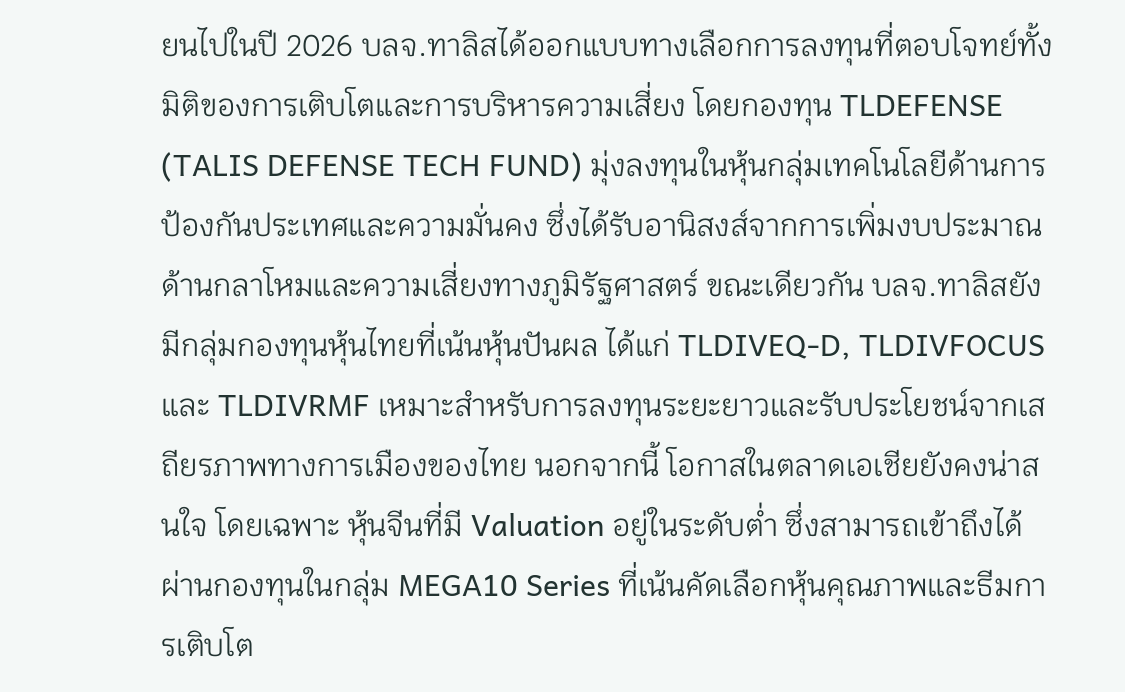ยนไปในปี 2026 บลจ.ทาลิสได้ออกแบบทางเลือกการลงทุนที่ตอบโจทย์ทั้งมิติของการเติบโตและการบริหารความเสี่ยง โดยกองทุน TLDEFENSE (TALIS DEFENSE TECH FUND) มุ่งลงทุนในหุ้นกลุ่มเทคโนโลยีด้านการป้องกันประเทศและความมั่นคง ซึ่งได้รับอานิสงส์จากการเพิ่มงบประมาณด้านกลาโหมและความเสี่ยงทางภูมิรัฐศาสตร์ ขณะเดียวกัน บลจ.ทาลิสยังมีกลุ่มกองทุนหุ้นไทยที่เน้นหุ้นปันผล ได้แก่ TLDIVEQ-D, TLDIVFOCUS และ TLDIVRMF เหมาะสำหรับการลงทุนระยะยาวและรับประโยชน์จากเสถียรภาพทางการเมืองของไทย นอกจากนี้ โอกาสในตลาดเอเชียยังคงน่าสนใจ โดยเฉพาะ หุ้นจีนที่มี Valuation อยู่ในระดับต่ำ ซึ่งสามารถเข้าถึงได้ผ่านกองทุนในกลุ่ม MEGA10 Series ที่เน้นคัดเลือกหุ้นคุณภาพและธีมการเติบโต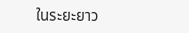ในระยะยาว